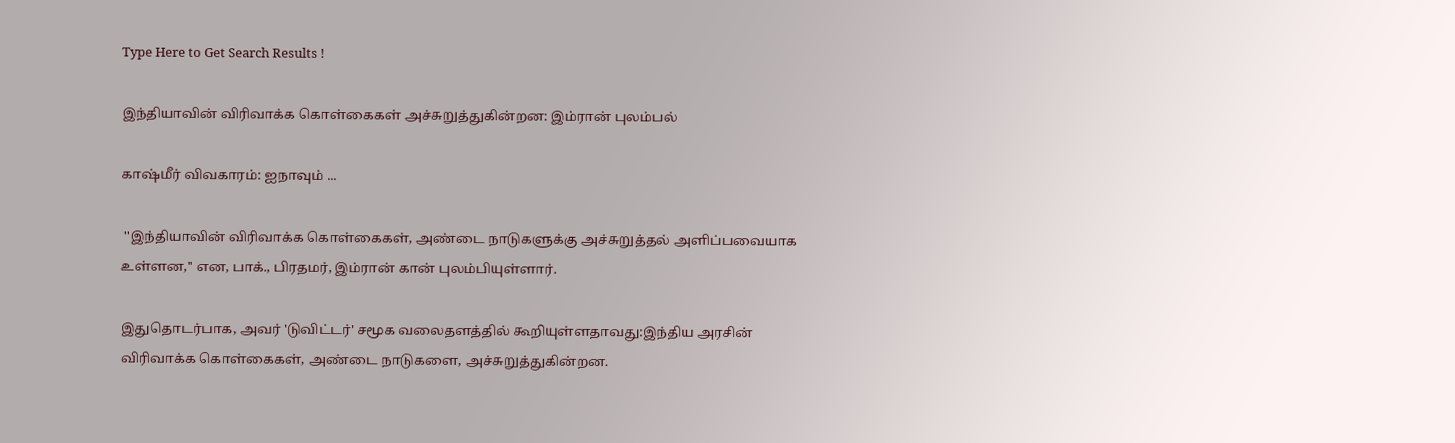Type Here to Get Search Results !

இந்தியாவின் விரிவாக்க கொள்கைகள் அச்சுறுத்துகின்றன: இம்ரான் புலம்பல்

காஷ்மீர் விவகாரம்: ஐநாவும் ...

 ''இந்தியாவின் விரிவாக்க கொள்கைகள், அண்டை நாடுகளுக்கு அச்சுறுத்தல் அளிப்பவையாக உள்ளன,'' என, பாக்., பிரதமர், இம்ரான் கான் புலம்பியுள்ளார்.

இதுதொடர்பாக, அவர் 'டுவிட்டர்' சமூக வலைதளத்தில் கூறியுள்ளதாவது:இந்திய அரசின் விரிவாக்க கொள்கைகள், அண்டை நாடுகளை, அச்சுறுத்துகின்றன.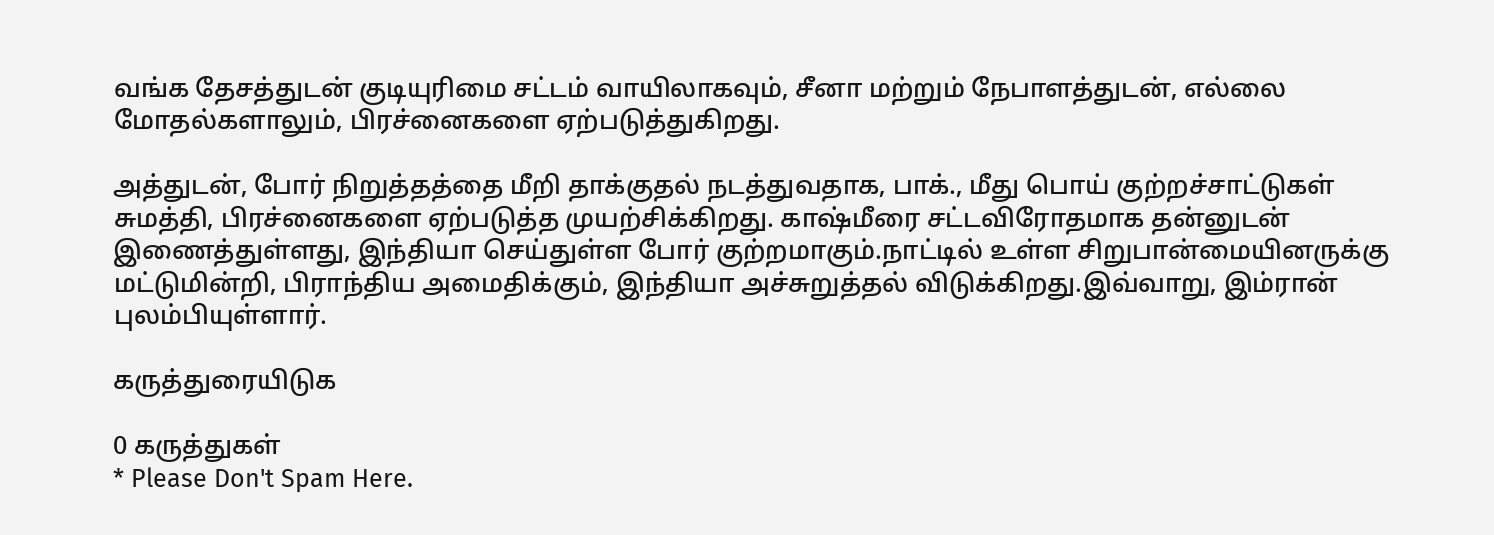வங்க தேசத்துடன் குடியுரிமை சட்டம் வாயிலாகவும், சீனா மற்றும் நேபாளத்துடன், எல்லை மோதல்களாலும், பிரச்னைகளை ஏற்படுத்துகிறது.

அத்துடன், போர் நிறுத்தத்தை மீறி தாக்குதல் நடத்துவதாக, பாக்., மீது பொய் குற்றச்சாட்டுகள் சுமத்தி, பிரச்னைகளை ஏற்படுத்த முயற்சிக்கிறது. காஷ்மீரை சட்டவிரோதமாக தன்னுடன் இணைத்துள்ளது, இந்தியா செய்துள்ள போர் குற்றமாகும்.நாட்டில் உள்ள சிறுபான்மையினருக்கு மட்டுமின்றி, பிராந்திய அமைதிக்கும், இந்தியா அச்சுறுத்தல் விடுக்கிறது.இவ்வாறு, இம்ரான் புலம்பியுள்ளார்.

கருத்துரையிடுக

0 கருத்துகள்
* Please Don't Spam Here.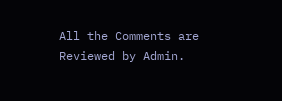All the Comments are Reviewed by Admin.